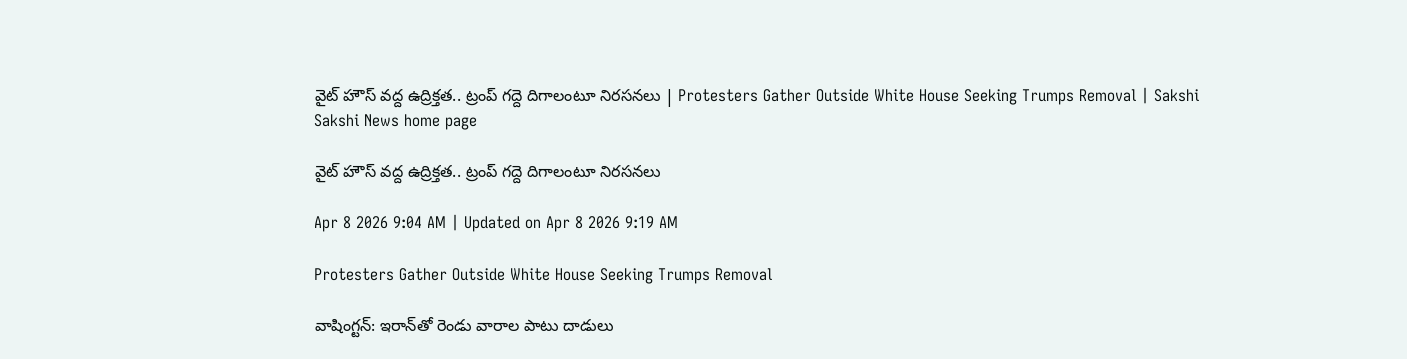వైట్ హౌస్ వద్ద ఉద్రిక్తత.. ట్రంప్ గద్దె దిగాలంటూ నిరసనలు | Protesters Gather Outside White House Seeking Trumps Removal | Sakshi
Sakshi News home page

వైట్ హౌస్ వద్ద ఉద్రిక్తత.. ట్రంప్ గద్దె దిగాలంటూ నిరసనలు

Apr 8 2026 9:04 AM | Updated on Apr 8 2026 9:19 AM

Protesters Gather Outside White House Seeking Trumps Removal

వాషింగ్టన్‌: ఇరాన్‌తో రెండు వారాల పాటు దాడులు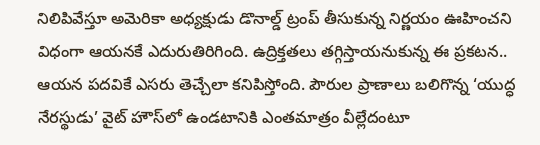నిలిపివేస్తూ అమెరికా అధ్యక్షుడు డొనాల్డ్ ట్రంప్ తీసుకున్న నిర్ణయం ఊహించని విధంగా ఆయనకే ఎదురుతిరిగింది. ఉద్రిక్తతలు తగ్గిస్తాయనుకున్న ఈ ప్రకటన.. ఆయన పదవికే ఎసరు తెచ్చేలా కనిపిస్తోంది. పౌరుల ప్రాణాలు బలిగొన్న ‘యుద్ధ నేరస్థుడు’ వైట్ హౌస్‌లో ఉండటానికి ఎంతమాత్రం వీల్లేదంటూ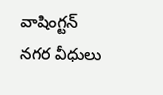వాషింగ్టన్ నగర వీధులు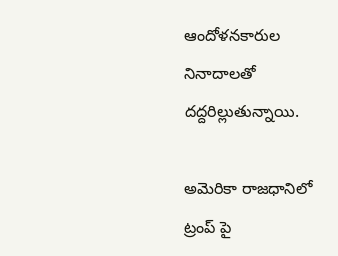ఆందోళనకారుల నినాదాలతో దద్దరిల్లుతున్నాయి.

అమెరికా రాజధానిలో ట్రంప్ పై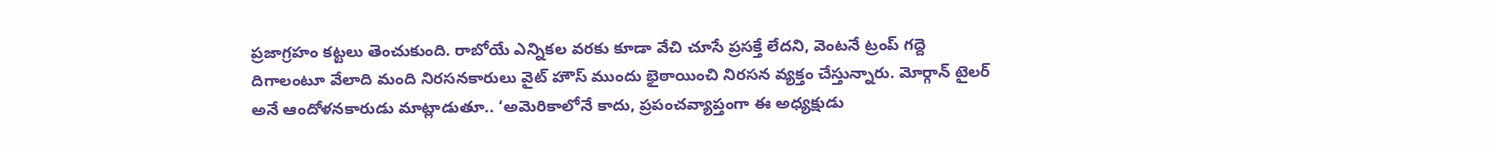ప్రజాగ్రహం కట్టలు తెంచుకుంది. రాబోయే ఎన్నికల వరకు కూడా వేచి చూసే ప్రసక్తే లేదని, వెంటనే ట్రంప్ గద్దె దిగాలంటూ వేలాది మంది నిరసనకారులు వైట్ హౌస్ ముందు భైఠాయించి నిరసన వ్యక్తం చేస్తున్నారు. మోర్గాన్ టైలర్ అనే ఆందోళనకారుడు మాట్లాడుతూ.. ‘అమెరికాలోనే కాదు, ప్రపంచవ్యాప్తంగా ఈ అధ్యక్షుడు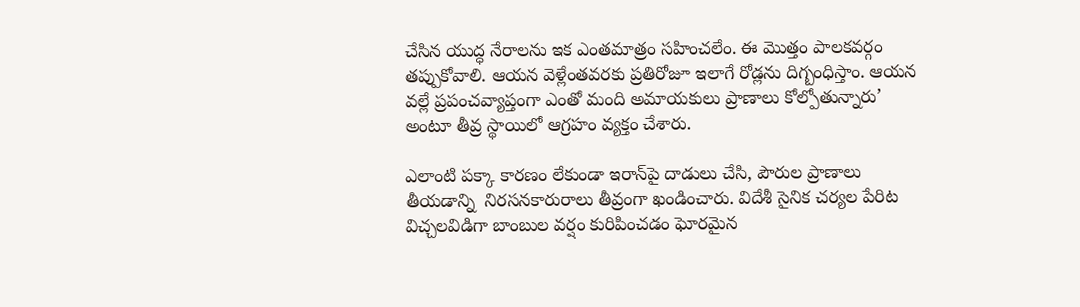చేసిన యుద్ధ నేరాలను ఇక ఎంతమాత్రం సహించలేం. ఈ మొత్తం పాలకవర్గం తప్పుకోవాలి. ఆయన వెళ్లేంతవరకు ప్రతిరోజూ ఇలాగే రోడ్లను దిగ్బంధిస్తాం. ఆయన వల్లే ప్రపంచవ్యాప్తంగా ఎంతో మంది అమాయకులు ప్రాణాలు కోల్పోతున్నారు’ అంటూ తీవ్ర స్థాయిలో ఆగ్రహం వ్యక్తం చేశారు.

ఎలాంటి పక్కా కారణం లేకుండా ఇరాన్‌పై దాడులు చేసి, పౌరుల ప్రాణాలు తీయడాన్ని  నిరసనకారురాలు తీవ్రంగా ఖండించారు. విదేశీ సైనిక చర్యల పేరిట విచ్చలవిడిగా బాంబుల వర్షం కురిపించడం ఘోరమైన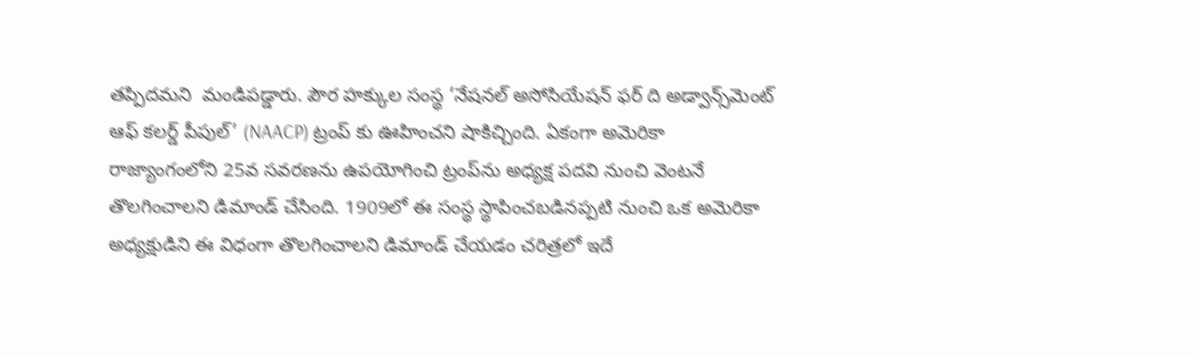తప్పిదమని  మండిపడ్డారు. పౌర హక్కుల సంస్థ ‘నేషనల్ అసోసియేషన్ ఫర్ ది అడ్వాన్స్‌మెంట్ ఆఫ్ కలర్డ్ పీపుల్’ (NAACP) ట్రంప్ కు ఊహించని షాకిచ్చింది. ఏకంగా అమెరికా రాజ్యాంగంలోని 25వ సవరణను ఉపయోగించి ట్రంప్‌ను అధ్యక్ష పదవి నుంచి వెంటనే తొలగించాలని డిమాండ్ చేసింది. 1909లో ఈ సంస్థ స్థాపించబడినప్పటి నుంచి ఒక అమెరికా అధ్యక్షుడిని ఈ విధంగా తొలగించాలని డిమాండ్ చేయడం చరిత్రలో ఇదే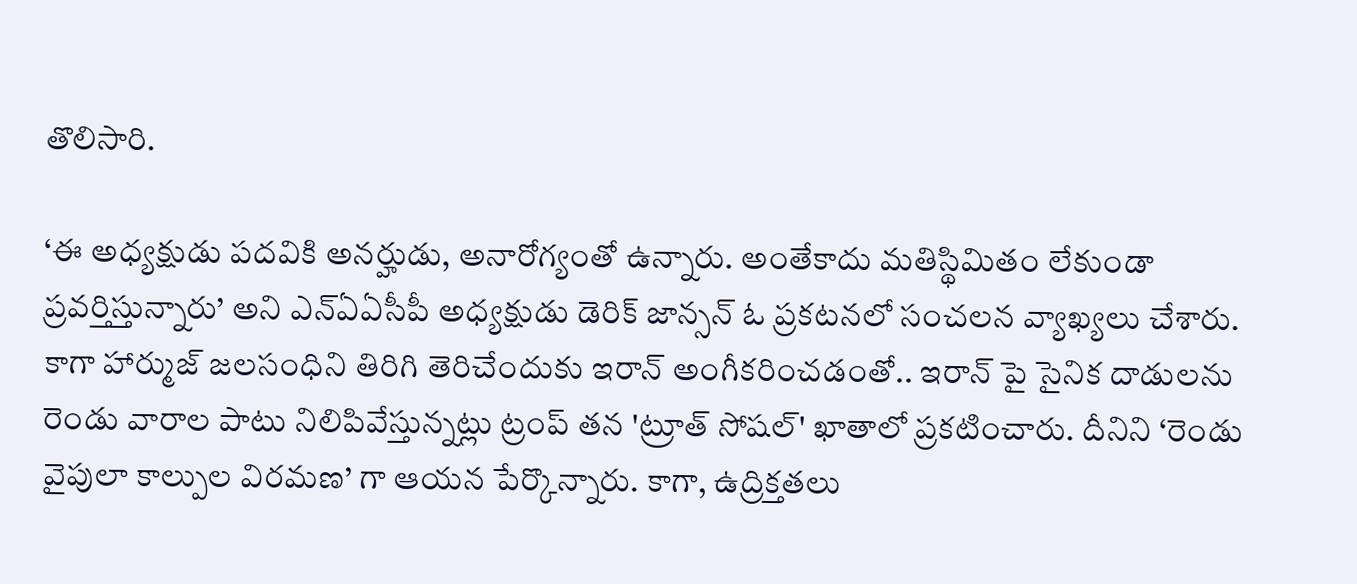తొలిసారి.

‘ఈ అధ్యక్షుడు పదవికి అనర్హుడు, అనారోగ్యంతో ఉన్నారు. అంతేకాదు మతిస్థిమితం లేకుండా ప్రవర్తిస్తున్నారు’ అని ఎన్ఏఏసీపీ అధ్యక్షుడు డెరిక్ జాన్సన్ ఓ ప్రకటనలో సంచలన వ్యాఖ్యలు చేశారు. కాగా హార్ముజ్ జలసంధిని తిరిగి తెరిచేందుకు ఇరాన్ అంగీకరించడంతో.. ఇరాన్ పై సైనిక దాడులను రెండు వారాల పాటు నిలిపివేస్తున్నట్లు ట్రంప్ తన 'ట్రూత్ సోషల్' ఖాతాలో ప్రకటించారు. దీనిని ‘రెండు వైపులా కాల్పుల విరమణ’ గా ఆయన పేర్కొన్నారు. కాగా, ఉద్రిక్తతలు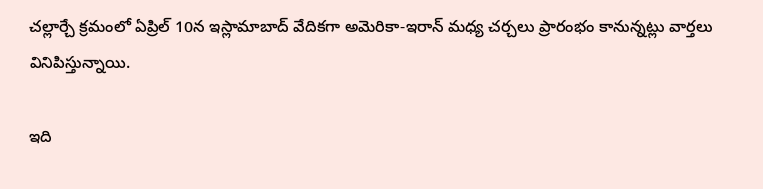చల్లార్చే క్రమంలో ఏప్రిల్ 10న ఇస్లామాబాద్ వేదికగా అమెరికా-ఇరాన్ మధ్య చర్చలు ప్రారంభం కానున్నట్లు వార్తలు వినిపిస్తున్నాయి.

ఇది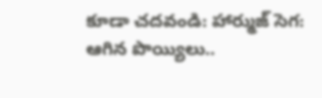కూడా చదవండి: హార్ముజ్ సెగ: ఆగిన పొయ్యిలు..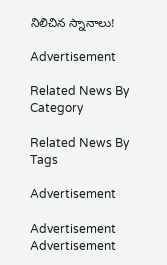నిలిచిన స్నానాలు!

Advertisement

Related News By Category

Related News By Tags

Advertisement

Advertisement
Advertisement